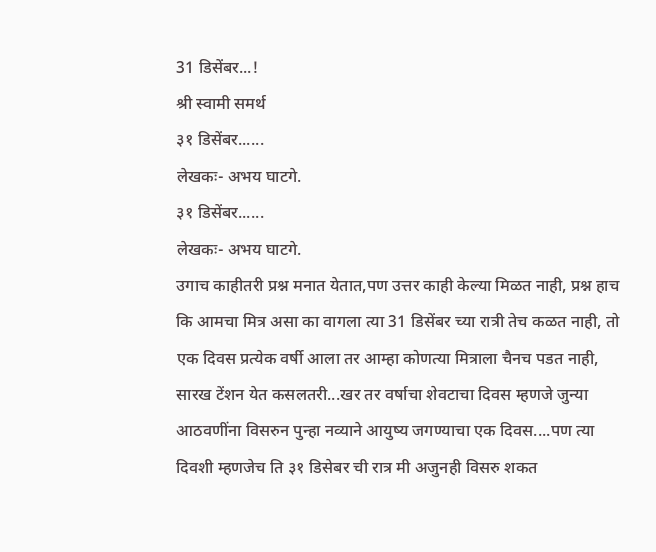31 डिसेंबर...!
श्री स्वामी समर्थ
३१ डिसेंबर......
लेखकः- अभय घाटगे.
३१ डिसेंबर......
लेखकः- अभय घाटगे.
उगाच काहीतरी प्रश्न मनात येतात,पण उत्तर काही केल्या मिळत नाही, प्रश्न हाच कि आमचा मित्र असा का वागला त्या 31 डिसेंबर च्या रात्री तेच कळत नाही, तो एक दिवस प्रत्येक वर्षी आला तर आम्हा कोणत्या मित्राला चैनच पडत नाही, सारख टेंशन येत कसलतरी...खर तर वर्षाचा शेवटाचा दिवस म्हणजे जुन्या आठवणींना विसरुन पुन्हा नव्याने आयुष्य जगण्याचा एक दिवस....पण त्या दिवशी म्हणजेच ति ३१ डिसेबर ची रात्र मी अजुनही विसरु शकत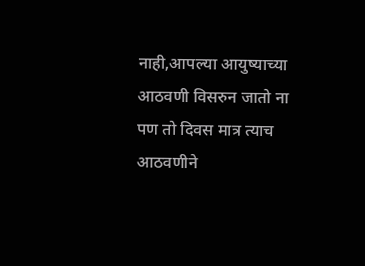नाही,आपल्या आयुष्याच्या आठवणी विसरुन जातो ना पण तो दिवस मात्र त्याच आठवणीने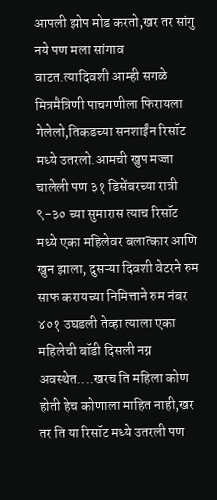आपली झोप मोड करतो,खर तर सांगु नये पण मला सांगाव वाटत.त्यादिवशी आम्ही सगळे मित्रमैत्रिणी पाचगणीला फिरायला गेलेलो,तिकडच्या सनशाईंन रिसॉट मध्ये उतरलो.आमची खुप मज्जा चालेली पण ३१ डिसेंबरच्या रात्री ९-३० च्या सुमारास त्याच रिसॉट मध्ये एका महिलेवर बलात्कार आणि खुन झाला, दुसऱ्या दिवशी वेटरने रुम साफ करायच्या निमित्ताने रुम नंबर ४०१ उघडली तेव्हा त्याला एका महिलेची बॉडी दिसली नग्न अवस्थेत....खरच ति महिला कोण होती हेच कोणाला माहित नाही,खर तर ति या रिसॉट मध्ये उतरली पण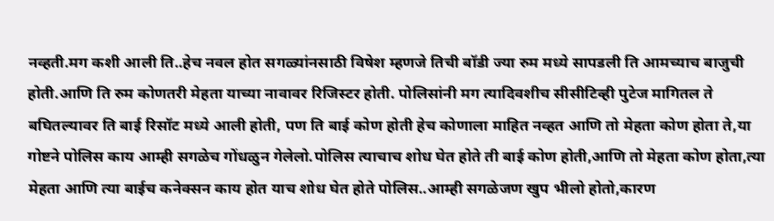नव्हती.मग कशी आली ति..हेच नवल होत सगळ्यांनसाठी विषेश म्हणजे तिची बॉडी ज्या रुम मध्ये सापडली ति आमच्याच बाजुची होती.आणि ति रुम कोणतरी मेहता याच्या नावावर रिजिस्टर होती. पोलिसांनी मग त्यादिवशीच सीसीटिव्ही पुटेज मागितल ते बघितल्यावर ति बाई रिसॉट मध्ये आली होती, पण ति बाई कोण होती हेच कोणाला माहित नव्हत आणि तो मेहता कोण होता ते,या गोष्टने पोलिस काय आम्ही सगळेच गोंधळुन गेलेलो.पोलिस त्याचाच शोध घेत होते ती बाई कोण होती,आणि तो मेहता कोण होता,त्या मेहता आणि त्या बाईच कनेक्सन काय होत याच शोध घेत होते पोलिस..आम्ही सगळेजण खुप भीलो होतो,कारण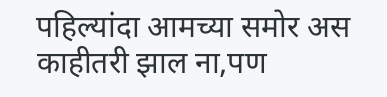पहिल्यांदा आमच्या समोर अस काहीतरी झाल ना,पण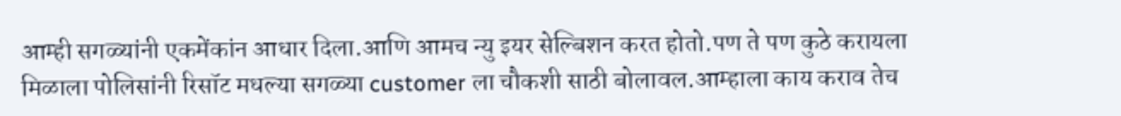आम्ही सगळ्यांनी एकमेंकांन आधार दिला.आणि आमच न्यु इयर सेल्बिशन करत होतो.पण ते पण कुठे करायला मिळाला पोलिसांनी रिसॉट मधल्या सगळ्या customer ला चौकशी साठी बोलावल.आम्हाला काय कराव तेच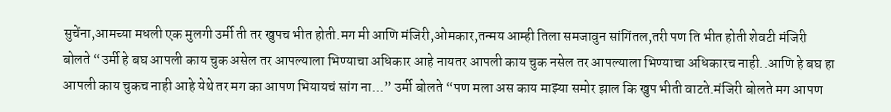सुचेंना,आमच्या मधली एक मुलगी उर्मी ती तर खुपच भीत होती.मग मी आणि मंजिरी,ओमकार,तन्मय आम्ही तिला समजावुन सांगिंतल,तरी पण ति भीत होती शेवटी मंजिरी बोलते “उर्मी हे बघ आपली काय चुक असेल तर आपल्याला भिण्याचा अधिकार आहे नायतर आपली काय चुक नसेल तर आपल्याला भिण्याचा अधिकारच नाही..आणि हे बघ हा आपली काय चुकच नाही आहे येथे तर मग का आपण भियायचं सांग ना...” उर्मी बोलते “पण मला अस काय माझ्या समोर झाल कि खुप भीती वाटते.मंजिरी बोलते मग आपण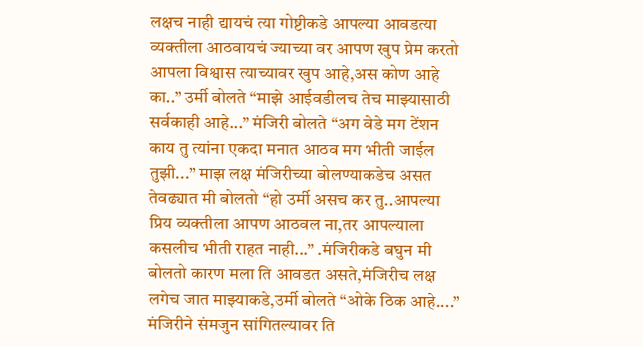लक्षच नाही द्यायचं त्या गोष्टीकडे आपल्या आवडत्या व्यक्तीला आठवायचं ज्याच्या वर आपण खुप प्रेम करतो आपला विश्वास त्याच्यावर खुप आहे,अस कोण आहे का..” उर्मी बोलते “माझे आईवडीलच तेच माझ्यासाठी सर्वकाही आहे...” मंजिरी बोलते “अग वेडे मग टेंशन काय तु त्यांना एकदा मनात आठव मग भीती जाईल तुझी...” माझ लक्ष मंजिरीच्या बोलण्याकडेच असत तेवढ्यात मी बोलतो “हो उर्मी असच कर तु..आपल्या प्रिय व्यक्तीला आपण आठवल ना,तर आपल्याला कसलीच भीती राहत नाही...” .मंजिरीकडे बघुन मी बोलतो कारण मला ति आवडत असते,मंजिरीच लक्ष लगेच जात माझ्याकडे,उर्मी बोलते “ओके ठिक आहे....” मंजिरीने संमजुन सांगितल्यावर ति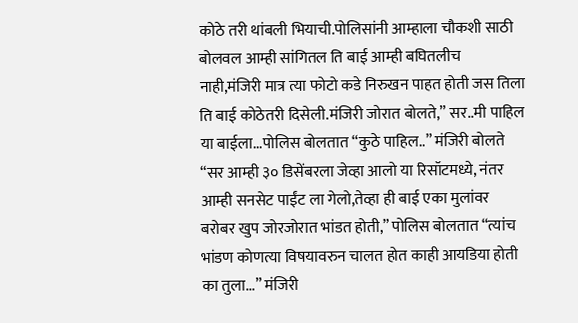कोठे तरी थांबली भियाची.पोलिसांनी आम्हाला चौकशी साठी बोलवल आम्ही सांगितल ति बाई आम्ही बघितलीच नाही,मंजिरी मात्र त्या फोटो कडे निरुखन पाहत होती जस तिला ति बाई कोठेतरी दिसेली.मंजिरी जोरात बोलते,” सर..मी पाहिल या बाईला...पोलिस बोलतात “कुठे पाहिल..” मंजिरी बोलते “सर आम्ही ३० डिसेंबरला जेव्हा आलो या रिसॉटमध्ये, नंतर आम्ही सनसेट पाईंट ला गेलो,तेव्हा ही बाई एका मुलांवर बरोबर खुप जोरजोरात भांडत होती,” पोलिस बोलतात “त्यांच भांडण कोणत्या विषयावरुन चालत होत काही आयडिया होती का तुला...” मंजिरी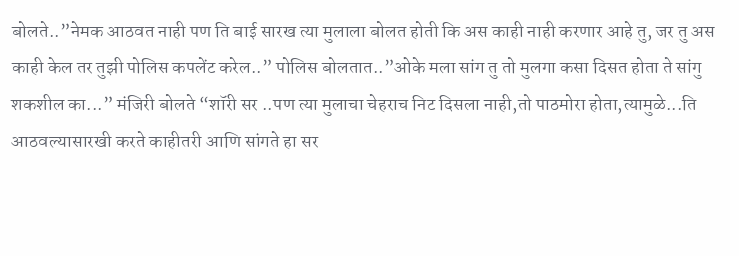बोलते..”नेमक आठवत नाही पण ति बाई सारख त्या मुलाला बोलत होती कि अस काही नाही करणार आहे तु, जर तु अस काही केल तर तुझी पोलिस कपलेंट करेल..” पोलिस बोलतात..”ओके मला सांग तु तो मुलगा कसा दिसत होता ते सांगु शकशील का...” मंजिरी बोलते “शॉरी सर ..पण त्या मुलाचा चेहराच निट दिसला नाही,तो पाठमोरा होता,त्यामुळे...ति आठवल्यासारखी करते काहीतरी आणि सांगते हा सर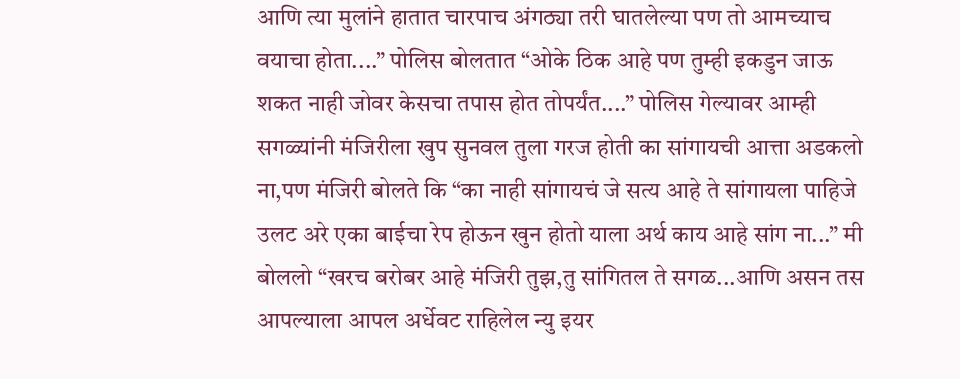आणि त्या मुलांने हातात चारपाच अंगठ्या तरी घातलेल्या पण तो आमच्याच वयाचा होता....” पोलिस बोलतात “ओके ठिक आहे पण तुम्ही इकडुन जाऊ शकत नाही जोवर केसचा तपास होत तोपर्यंत....” पोलिस गेल्यावर आम्ही सगळ्यांनी मंजिरीला खुप सुनवल तुला गरज होती का सांगायची आत्ता अडकलो ना,पण मंजिरी बोलते कि “का नाही सांगायचं जे सत्य आहे ते सांगायला पाहिजे उलट अरे एका बाईचा रेप होऊन खुन होतो याला अर्थ काय आहे सांग ना...” मी बोललो “खरच बरोबर आहे मंजिरी तुझ,तु सांगितल ते सगळ...आणि असन तस आपल्याला आपल अर्धेवट राहिलेल न्यु इयर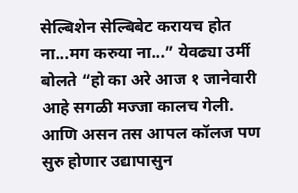सेल्बिशेन सेल्बिबेट करायच होत ना...मग करुया ना...” येवढ्या उर्मी बोलते “हो का अरे आज १ जानेवारी आहे सगळी मज्जा कालच गेली. आणि असन तस आपल कॉलज पण सुरु होणार उद्यापासुन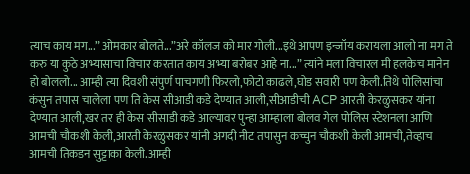त्याच काय मग...” ओमकार बोलते...”अरे कॉलज को मार गोली...इथे आपण इन्जॉय करायला आलो ना मग ते करु या कुठे अभ्यासाचा विचार करतात काय अभ्या बरोबर आहे ना...” त्यांने मला विचारल मी हलकेच मानेन हो बोललो... आम्ही त्या दिवशी संपुर्ण पाचगणी फिरलो,फोटो काढले,घोड सवारी पण केली.तिथे पोलिसांचा कंसुन तपास चालेला पण ति केस सीआडी कडे देण्यात आली,सीआडीची ACP आरती केरळुसकर यांना देण्यात आली,खर तर ही केस सीसाडी कडे आल्यावर पुन्हा आम्हाला बोलव गेल पोलिस स्टेशनला आणि आमची चौकशी केली,आरती केरळुसकर यांनी अगदी नीट तपासुन कच्चुन चौकशी केली आमची,तेव्हाच आमची तिकडन सुट्टाका केली.आम्ही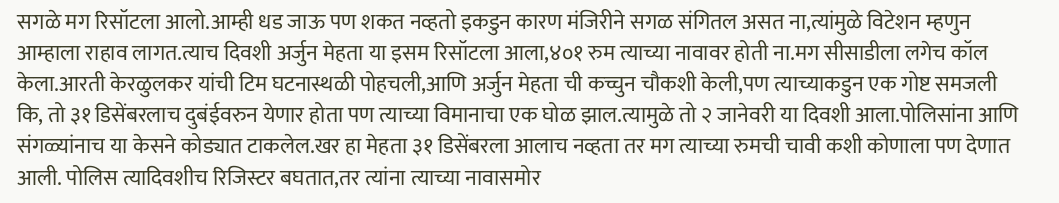सगळे मग रिसॉटला आलो.आम्ही धड जाऊ पण शकत नव्हतो इकडुन कारण मंजिरीने सगळ संगितल असत ना,त्यांमुळे विटेशन म्हणुन आम्हाला राहाव लागत.त्याच दिवशी अर्जुन मेहता या इसम रिसॉटला आला,४०१ रुम त्याच्या नावावर होती ना.मग सीसाडीला लगेच कॉल केला.आरती केरळुलकर यांची टिम घटनास्थळी पोहचली,आणि अर्जुन मेहता ची कच्चुन चौकशी केली,पण त्याच्याकडुन एक गोष्ट समजली कि, तो ३१ डिसेंबरलाच दुबंईवरुन येणार होता पण त्याच्या विमानाचा एक घोळ झाल.त्यामुळे तो २ जानेवरी या दिवशी आला.पोलिसांना आणि संगळ्यांनाच या केसने कोड्यात टाकलेल.खर हा मेहता ३१ डिसेंबरला आलाच नव्हता तर मग त्याच्या रुमची चावी कशी कोणाला पण देणात आली. पोलिस त्यादिवशीच रिजिस्टर बघतात,तर त्यांना त्याच्या नावासमोर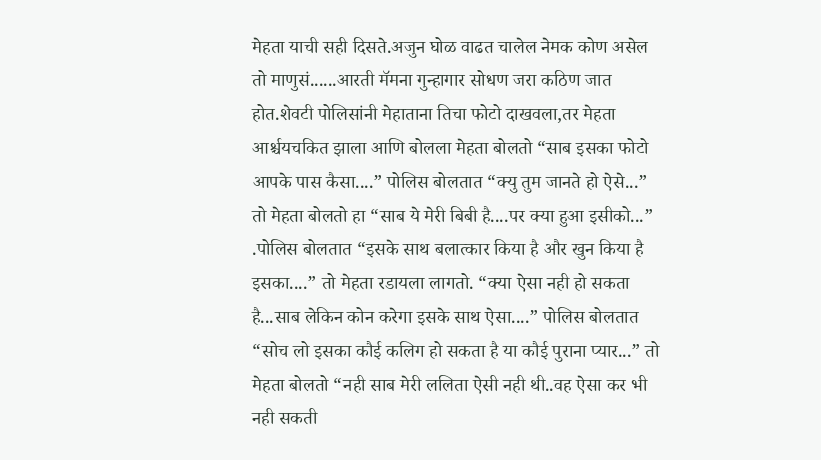मेहता याची सही दिसते.अजुन घोळ वाढत चालेल नेमक कोण असेल तो माणुसं......आरती मॅमना गुन्हागार सोधण जरा कठिण जात होत.शेवटी पोलिसांनी मेहाताना तिचा फोटो दाखवला,तर मेहता आर्श्चयचकित झाला आणि बोलला मेहता बोलतो “साब इसका फोटो आपके पास कैसा....” पोलिस बोलतात “क्यु तुम जानते हो ऐसे...” तो मेहता बोलतो हा “साब ये मेरी बिबी है....पर क्या हुआ इसीको...” .पोलिस बोलतात “इसके साथ बलात्कार किया है और खुन किया है इसका....” तो मेहता रडायला लागतो. “क्या ऐसा नही हो सकता है...साब लेकिन कोन करेगा इसके साथ ऐसा....” पोलिस बोलतात “सोच लो इसका कौई कलिग हो सकता है या कौई पुराना प्यार...” तो मेहता बोलतो “नही साब मेरी ललिता ऐसी नही थी..वह ऐसा कर भी नही सकती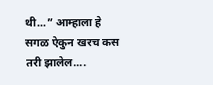थी...” आम्हाला हे सगळ ऐकुन खरच कस तरी झालेल....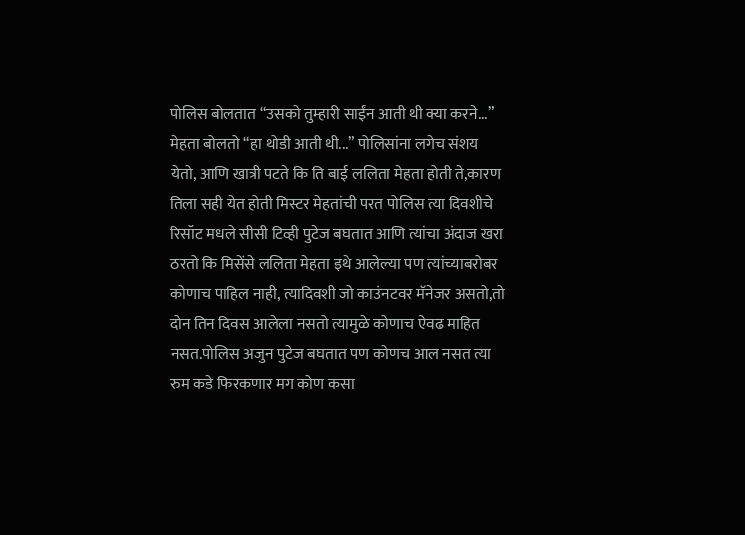पोलिस बोलतात “उसको तुम्हारी साईंन आती थी क्या करने...” मेहता बोलतो “हा थोडी आती थी...” पोलिसांना लगेच संशय येतो, आणि खात्री पटते कि ति बाई ललिता मेहता होती ते,कारण तिला सही येत होती मिस्टर मेहतांची परत पोलिस त्या दिवशीचे रिसॉट मधले सीसी टिव्ही पुटेज बघतात आणि त्यांचा अंदाज खरा ठरतो कि मिसेंसे ललिता मेहता इथे आलेल्या पण त्यांच्याबरोबर कोणाच पाहिल नाही, त्यादिवशी जो काउंनटवर मॅनेजर असतो,तो दोन तिन दिवस आलेला नसतो त्यामुळे कोणाच ऐवढ माहित नसत.पोलिस अजुन पुटेज बघतात पण कोणच आल नसत त्या रुम कडे फिरकणार मग कोण कसा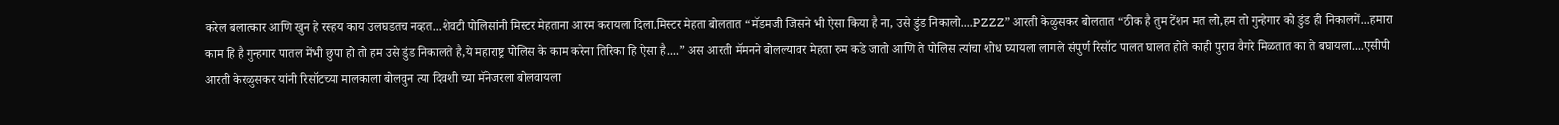करेल बलात्कार आणि खुन हे रस्हय काय उलघडतच नव्हत...शेवटी पोलिसांनी मिस्टर मेहताना आरम करायला दिला.मिस्टर मेहता बोलतात “मॅडमजी जिसने भी ऐसा किया है ना, उसे डुंड निकालो....PZZZ” आरती केळुसकर बोलतात “ठीक है तुम टेंशन मत लो,हम तो गुन्हेगार को डुंड ही निकालगें...हमारा काम हि है गुन्हगार पातल मेंभी छुपा हो तो हम उसे डुंड निकालते है,ये महाराष्ट्र पोलिस के काम करेना तिरिका हि ऐसा है....” अस आरती मॅमनने बोलल्यावर मेहता रुम कडे जातो आणि ते पोलिस त्यांचा शोध घ्यायला लागले संपुर्ण रिसॉट पालत घालत होते काही पुराव वैगरे मिळतात का ते बघायला....एसीपी आरती केरळुसकर यांनी रिसॉटच्या मालकाला बोलवुन त्या दिवशी च्या मॅनेजरला बोलवायला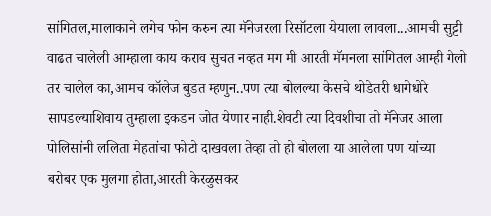सांगितल,मालाकाने लगेच फोन करुन त्या मॅनेजरला रिसॉटला येयाला लावला...आमची सुट्टी वाढत चालेली आम्हाला काय कराव सुचत नव्हत मग मी आरती मॅमनला सांगितल आम्ही गेलो तर चालेल का,आमच कॉलेज बुडत म्हणुन..पण त्या बोलल्या केसचे थोडेतरी धागेधोरे सापडल्याशिवाय तुम्हाला इकडन जोत येणार नाही.शेवटी त्या दिवशीचा तो मॅनेजर आला पोलिसांनी ललिता मेहतांचा फोटो दाखवला तेव्हा तो हो बोलला या आलेला पण यांच्या बरोबर एक मुलगा होता,आरती केरळुसकर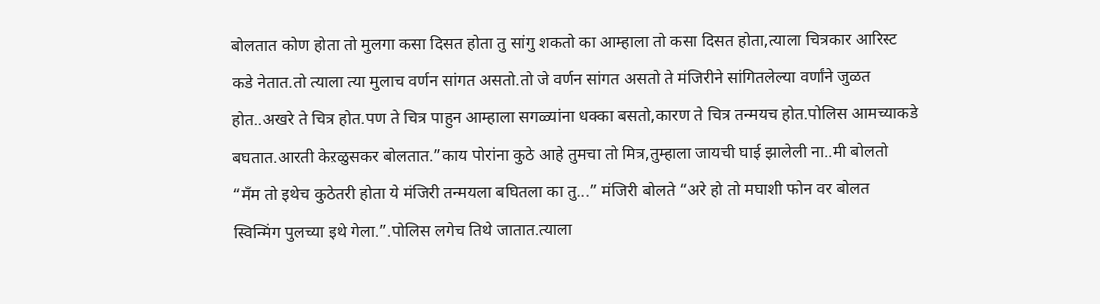बोलतात कोण होता तो मुलगा कसा दिसत होता तु सांगु शकतो का आम्हाला तो कसा दिसत होता,त्याला चित्रकार आरिस्ट कडे नेतात.तो त्याला त्या मुलाच वर्णन सांगत असतो.तो जे वर्णन सांगत असतो ते मंजिरीने सांगितलेल्या वर्णांने जुळत होत..अखरे ते चित्र होत.पण ते चित्र पाहुन आम्हाला सगळ्यांना धक्का बसतो,कारण ते चित्र तन्मयच होत.पोलिस आमच्याकडे बघतात.आरती केऱळुसकर बोलतात.”काय पोरांना कुठे आहे तुमचा तो मित्र,तुम्हाला जायची घाई झालेली ना..मी बोलतो “मॅंम तो इथेच कुठेतरी होता ये मंजिरी तन्मयला बघितला का तु...” मंजिरी बोलते “अरे हो तो मघाशी फोन वर बोलत स्विन्मिंग पुलच्या इथे गेला.”.पोलिस लगेच तिथे जातात.त्याला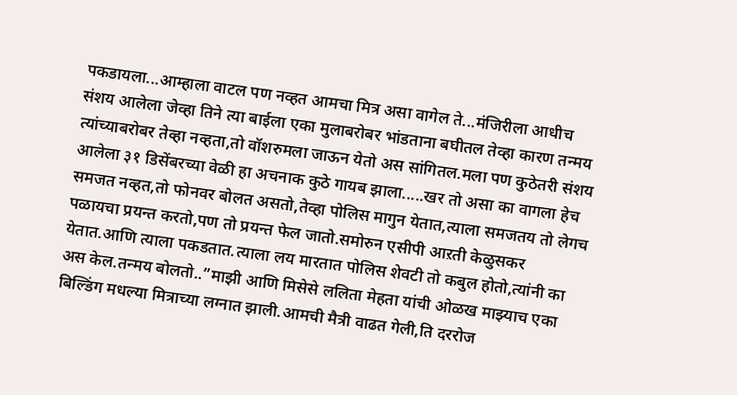पकडायला...आम्हाला वाटल पण नव्हत आमचा मित्र असा वागेल ते...मंजिरीला आधीच संशय आलेला जेव्हा तिने त्या बाईला एका मुलाबरोबर भांडताना बघीतल तेव्हा कारण तन्मय त्यांच्याबरोबर तेव्हा नव्हता,तो वॉशरुमला जाऊन येतो अस सांगितल.मला पण कुठेतरी संशय आलेला ३१ डिसेंबरच्या वेळी हा अचनाक कुठे गायब झाला.....खर तो असा का वागला हेच समजत नव्हत,तो फोनवर बोलत असतो,तेव्हा पोलिस मागुन येतात,त्याला समजतय तो लेगच पळायचा प्रयन्त करतो,पण तो प्रयन्त फेल जातो.समोरुन एसीपी आऱती केळुसकर येतात.आणि त्याला पकडतात.त्याला लय मारतात पोलिस शेवटी तो कबुल होतो,त्यांनी का अस केल.तन्मय बोलतो..”माझी आणि मिसेसे ललिता मेहता यांची ओळख माझ्याच एका बिल्डिंग मधल्या मित्राच्या लग्नात झाली.आमची मैत्री वाढत गेली,ति दररोज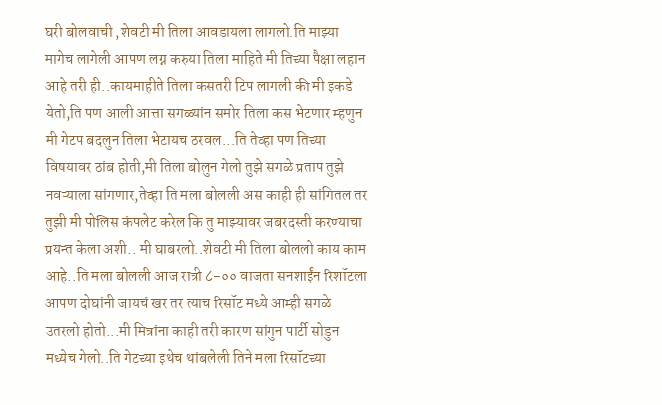घरी बोलवाची ,शेवटी मी तिला आवडायला लागलो.ति माझ्या मागेच लागेली आपण लग्न करुया तिला माहिते मी तिच्या पैक्षा लहान आहे तरी ही..कायमाहीते तिला कसतरी टिप लागली की मी इकडे येतो,ति पण आली आत्ता सगळ्यांन समोर तिला कस भेटणार म्हणुन मी गेटप बदलुन तिला भेटायच ठरवल...ति तेव्हा पण तिच्या विषयावर ठांब होती,मी तिला बोलुन गेलो तुझे सगळे प्रताप तुझे नवऱ्याला सांगणार,तेव्हा ति मला बोलली अस काही ही सांगितल तर तुझी मी पोलिस कंपलेट करेल कि तु माझ्यावर जबरदस्ती करण्याचा प्रयन्त केला अशी.. मी घाबरलो..शेवटी मी तिला बोललो काय काम आहे..ति मला बोलली आज रात्री ८-०० वाजता सनशाईंन रिशॉटला आपण दोघांनी जायचं खर तर त्याच रिसॉट मध्ये आम्ही सगळे उतरलो होतो...मी मित्रांना काही तरी कारण सांगुन पार्टी सोडुन मध्येच गेलो..ति गेटच्या इथेच थांबलेली तिने मला रिसॉटच्या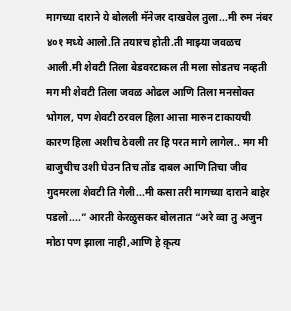मागच्या दाराने ये बोलली मॅनेजर दाखवेल तुला...मी रुम नंबर ४०१ मध्ये आलो.ति तयारच होती.ती माझ्या जवळच आली.मी शेवटी तिला बेडवरटाकल ती मला सोडतच नव्हती मग मी शेवटी तिला जवळ ओढल आणि तिला मनसोक्त भोगल, पण शेवटी ठरवल हिला आत्ता मारुन टाकायची कारण हिला अशीच ठेवली तर हि परत मागे लागेल.. मग मी बाजुचीच उशी घेउन तिच तोंड दाबल आणि तिचा जीव गुदमरला शेवटी ति गेली...मी कसा तरी मागच्या दाराने बाहेर पडलो....” आरती केरळुसकर बोलतात “अरे व्वा तु अजुन मोठा पण झाला नाही,आणि हे क़ृत्य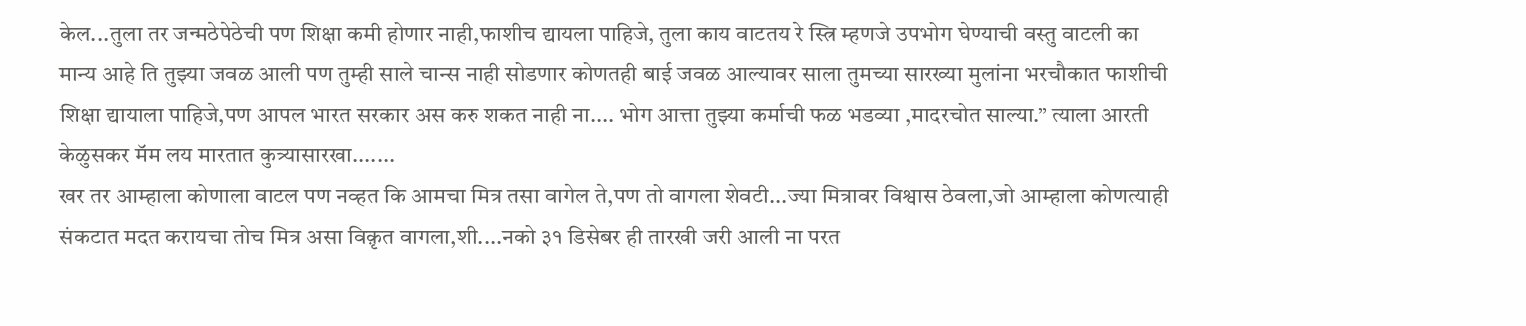केल...तुला तर जन्मठेपेठेची पण शिक्षा कमी होणार नाही,फाशीच द्यायला पाहिजे, तुला काय वाटतय रे स्त्रि म्हणजे उपभोग घेण्याची वस्तु वाटली का मान्य आहे ति तुझ्या जवळ आली पण तुम्ही साले चान्स नाही सोडणार कोणतही बाई जवळ आल्यावर साला तुमच्या सारख्या मुलांना भरचौकात फाशीची शिक्षा द्यायाला पाहिजे,पण आपल भारत सरकार अस करु शकत नाही ना.... भोग आत्ता तुझ्या कर्माची फळ भडव्या ,मादरचोत साल्या.” त्याला आरती केळुसकर मॅम लय मारतात कुत्र्यासारखा.......
खर तर आम्हाला कोणाला वाटल पण नव्हत कि आमचा मित्र तसा वागेल ते,पण तो वागला शेवटी...ज्या मित्रावर विश्वास ठेवला,जो आम्हाला कोणत्याही संकटात मदत करायचा तोच मित्र असा विक़ृत वागला,शी....नको ३१ डिसेबर ही तारखी जरी आली ना परत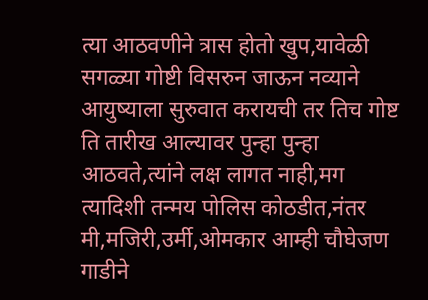त्या आठवणीने त्रास होतो खुप,यावेळी सगळ्या गोष्टी विसरुन जाऊन नव्याने आयुष्याला सुरुवात करायची तर तिच गोष्ट ति तारीख आल्यावर पुन्हा पुन्हा आठवते,त्यांने लक्ष लागत नाही,मग त्यादिशी तन्मय पोलिस कोठडीत,नंतर मी,मजिरी,उर्मी,ओमकार आम्ही चौघेजण गाडीने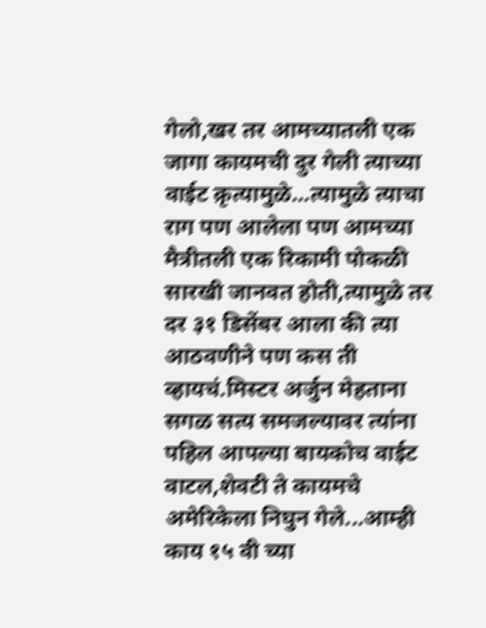गेलो,खर तर आमच्यातली एक जागा कायमची दुर गेली त्याच्या वाईट क़ृत्यामुळे...त्यामुळे त्याचा राग पण आलेला पण आमच्या मैत्रीतली एक रिकामी पोकळी सारखी जानवत होती,त्यामुळे तर दर ३१ डिसेंबर आला की त्या आठवणीने पण कस ती व्हायचं.मिस्टर अर्जुन मेहताना सगळ सत्य समजल्यावर त्यांना पहिल आपल्या बायकोच वाईट वाटल,शेवटी ते कायमचे अमेरिकेला निघुन गेले...आम्ही काय १५ वी च्या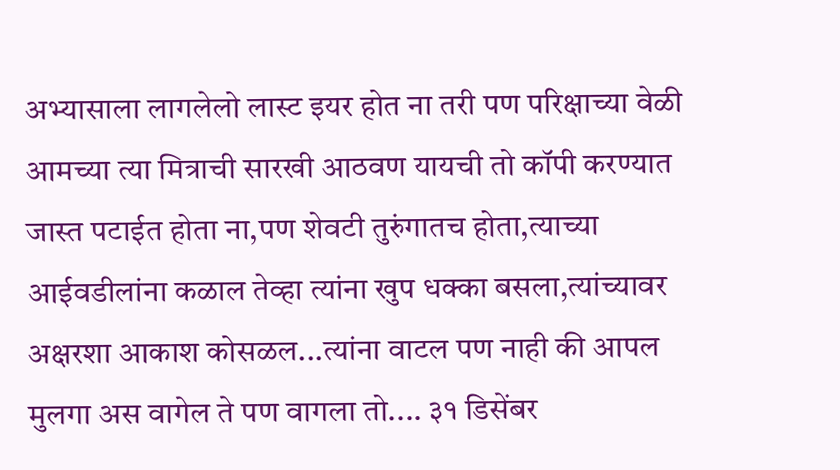अभ्यासाला लागलेलो लास्ट इयर होत ना तरी पण परिक्षाच्या वेळी आमच्या त्या मित्राची सारखी आठवण यायची तो कॉपी करण्यात जास्त पटाईत होता ना,पण शेवटी तुरुंगातच होता,त्याच्या आईवडीलांना कळाल तेव्हा त्यांना खुप धक्का बसला,त्यांच्यावर अक्षरशा आकाश कोसळल...त्यांना वाटल पण नाही की आपल मुलगा अस वागेल ते पण वागला तो.... ३१ डिसेंबर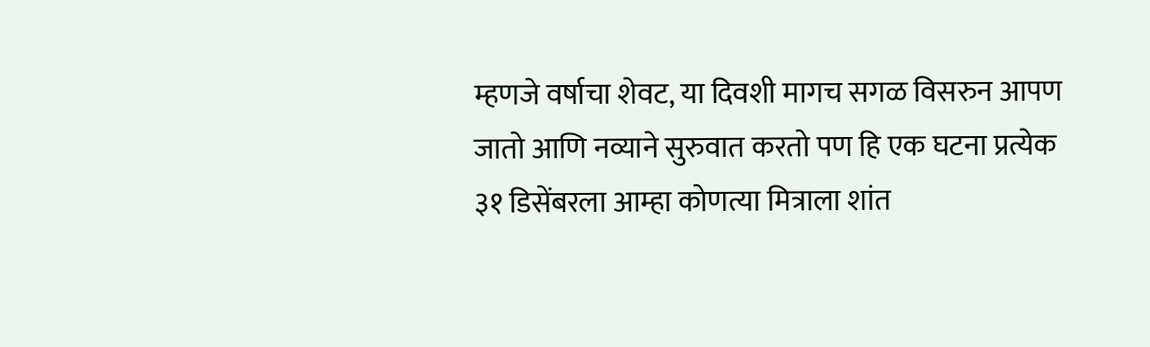म्हणजे वर्षाचा शेवट, या दिवशी मागच सगळ विसरुन आपण जातो आणि नव्याने सुरुवात करतो पण हि एक घटना प्रत्येक ३१ डिसेंबरला आम्हा कोणत्या मित्राला शांत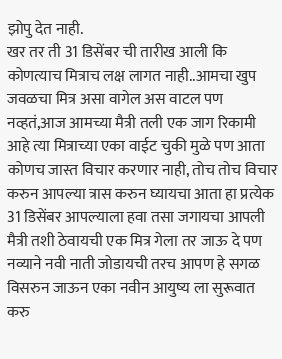झोपु देत नाही.
खर तर ती 31 डिसेंबर ची तारीख आली कि कोणत्याच मित्राच लक्ष लागत नाही..आमचा खुप जवळचा मित्र असा वागेल अस वाटल पण नव्हतं,आज आमच्या मैत्री तली एक जाग रिकामी आहे त्या मित्राच्या एका वाईट चुकी मुळे पण आता कोणच जास्त विचार करणार नाही, तोच तोच विचार करुन आपल्या त्रास करुन घ्यायचा आता हा प्रत्येक 31 डिसेंबर आपल्याला हवा तसा जगायचा आपली मैत्री तशी ठेवायची एक मित्र गेला तर जाऊ दे पण नव्याने नवी नाती जोडायची तरच आपण हे सगळ विसरुन जाऊन एका नवीन आयुष्य ला सुरूवात करु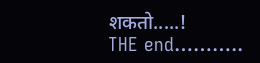शकतो.....!
THE end………..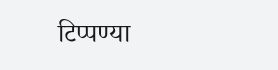टिप्पण्या